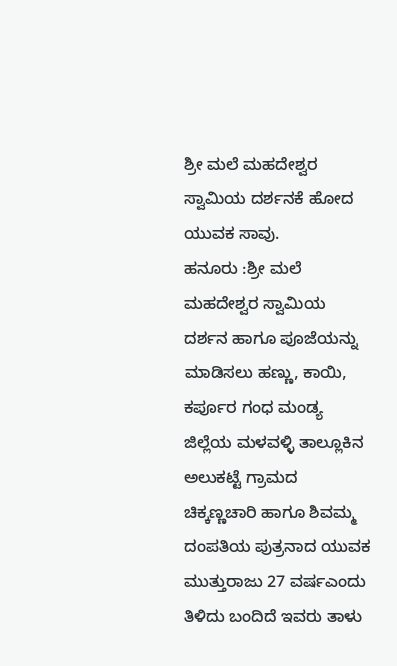ಶ್ರೀ ಮಲೆ ಮಹದೇಶ್ವರ ಸ್ವಾಮಿಯ ದರ್ಶನಕೆ ಹೋದ ಯುವಕ ಸಾವು.
ಹನೂರು :ಶ್ರೀ ಮಲೆ ಮಹದೇಶ್ವರ ಸ್ವಾಮಿಯ ದರ್ಶನ ಹಾಗೂ ಪೂಜೆಯನ್ನು ಮಾಡಿಸಲು ಹಣ್ಣು, ಕಾಯಿ, ಕರ್ಪೂರ ಗಂಧ ಮಂಡ್ಯ ಜಿಲ್ಲೆಯ ಮಳವಳ್ಳಿ ತಾಲ್ಲೂಕಿನ ಅಲುಕಟ್ಟೆ ಗ್ರಾಮದ ಚಿಕ್ಕಣ್ಣಚಾರಿ ಹಾಗೂ ಶಿವಮ್ಮ ದಂಪತಿಯ ಪುತ್ರನಾದ ಯುವಕ ಮುತ್ತುರಾಜು 27 ವರ್ಷಎಂದು ತಿಳಿದು ಬಂದಿದೆ ಇವರು ತಾಳು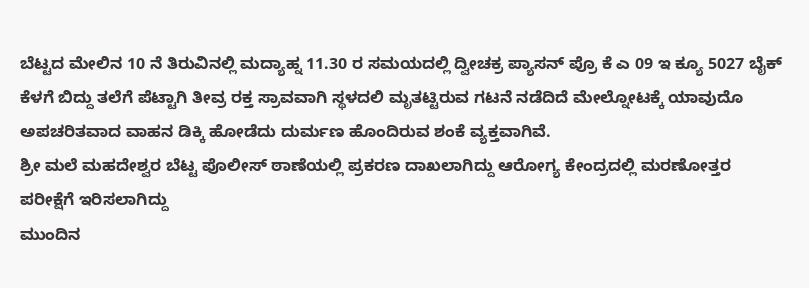ಬೆಟ್ಟದ ಮೇಲಿನ 10 ನೆ ತಿರುವಿನಲ್ಲಿ ಮದ್ಯಾಹ್ನ 11.30 ರ ಸಮಯದಲ್ಲಿ ದ್ವೀಚಕ್ರ ಪ್ಯಾಸನ್ ಪ್ರೊ ಕೆ ಎ 09 ಇ ಕ್ಯೂ 5027 ಬೈಕ್ ಕೆಳಗೆ ಬಿದ್ದು ತಲೆಗೆ ಪೆಟ್ಟಾಗಿ ತೀವ್ರ ರಕ್ತ ಸ್ರಾವವಾಗಿ ಸ್ಥಳದಲಿ ಮೃತಟ್ಟಿರುವ ಗಟನೆ ನಡೆದಿದೆ ಮೇಲ್ನೋಟಕ್ಕೆ ಯಾವುದೊ ಅಪಚರಿತವಾದ ವಾಹನ ಡಿಕ್ಕಿ ಹೋಡೆದು ದುರ್ಮಣ ಹೊಂದಿರುವ ಶಂಕೆ ವ್ಯಕ್ತವಾಗಿವೆ.
ಶ್ರೀ ಮಲೆ ಮಹದೇಶ್ವರ ಬೆಟ್ಟ ಪೊಲೀಸ್ ಠಾಣೆಯಲ್ಲಿ ಪ್ರಕರಣ ದಾಖಲಾಗಿದ್ದು ಆರೋಗ್ಯ ಕೇಂದ್ರದಲ್ಲಿ ಮರಣೋತ್ತರ ಪರೀಕ್ಷೆಗೆ ಇರಿಸಲಾಗಿದ್ದು
ಮುಂದಿನ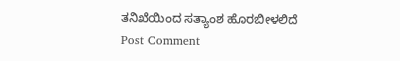ತನಿಖೆಯಿಂದ ಸತ್ಯಾಂಶ ಹೊರಬೀಳಲಿದೆ
Post Comment